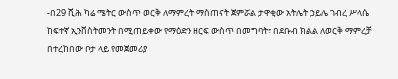-በ29 ሺሕ ካሬ ሜትር ውስጥ ወርቅ ለማምረት ማስጠናት ጀምሯል ታዋቂው አትሌት ኃይሌ ገብረ ሥላሴ ከፍተኛ ኢንቨስትመንት በሚጠይቀው የማዕድን ዘርፍ ውስጥ በመግባት፣ በደቡብ ክልል ለወርቅ ማምረቻ በተረከበው ቦታ ላይ የመጀመሪያ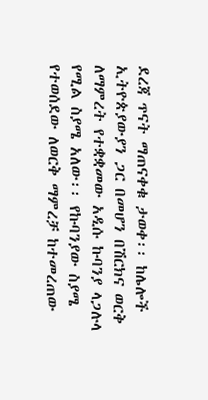ደረጃ ጥናት ማጠናቀቁ ታወቀ፡፡ ከሌሎች ኢትዮጵያውያን ጋር በመሆን በሽርክና ወርቅ ለማምረት የተቋቋመው አዲሱ ኩባንያ ላጋሉላ የሚል ስያሜ አለው፡፡ የኩባንያው ስያሜ የተወሰደው ለወርቅ ማምረቻ ከተመረጠው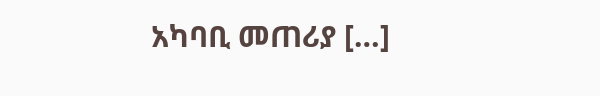አካባቢ መጠሪያ […]